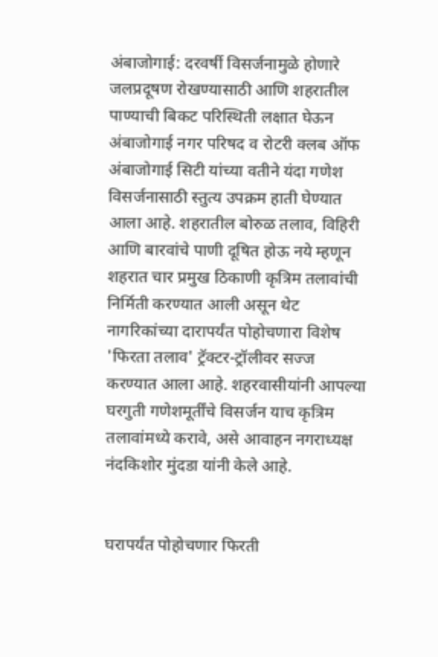अंबाजोगाई: दरवर्षी विसर्जनामुळे होणारे जलप्रदूषण रोखण्यासाठी आणि शहरातील पाण्याची बिकट परिस्थिती लक्षात घेऊन अंबाजोगाई नगर परिषद व रोटरी क्लब ऑफ अंबाजोगाई सिटी यांच्या वतीने यंदा गणेश विसर्जनासाठी स्तुत्य उपक्रम हाती घेण्यात आला आहे. शहरातील बोरुळ तलाव, विहिरी आणि बारवांचे पाणी दूषित होऊ नये म्हणून शहरात चार प्रमुख ठिकाणी कृत्रिम तलावांची निर्मिती करण्यात आली असून थेट नागरिकांच्या दारापर्यंत पोहोचणारा विशेष 'फिरता तलाव' ट्रॅक्टर-ट्रॉलीवर सज्ज करण्यात आला आहे. शहरवासीयांनी आपल्या घरगुती गणेशमूर्तींचे विसर्जन याच कृत्रिम तलावांमध्ये करावे, असे आवाहन नगराध्यक्ष नंदकिशोर मुंदडा यांनी केले आहे.


घरापर्यंत पोहोचणार फिरती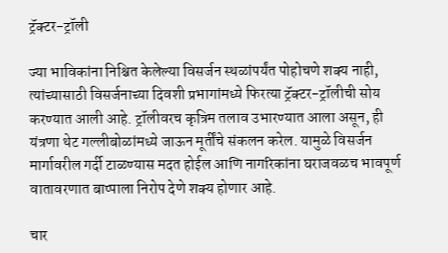ट्रॅक्टर-ट्रॉली

ज्या भाविकांना निश्चित केलेल्या विसर्जन स्थळांपर्यंत पोहोचणे शक्य नाही, त्यांच्यासाठी विसर्जनाच्या दिवशी प्रभागांमध्ये फिरत्या ट्रॅक्टर-ट्रॉलीची सोय करण्यात आली आहे. ट्रॉलीवरच कृत्रिम तलाव उभारण्यात आला असून, ही यंत्रणा थेट गल्लीबोळांमध्ये जाऊन मूर्तींचे संकलन करेल. यामुळे विसर्जन मार्गावरील गर्दी टाळण्यास मदत होईल आणि नागरिकांना घराजवळच भावपूर्ण वातावरणात बाप्पाला निरोप देणे शक्य होणार आहे.

चार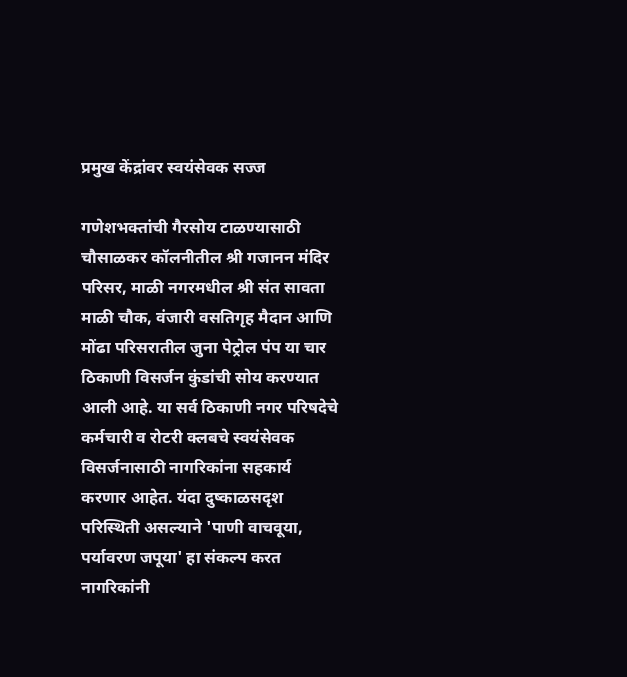प्रमुख केंद्रांवर स्वयंसेवक सज्ज

गणेशभक्तांची गैरसोय टाळण्यासाठी चौसाळकर कॉलनीतील श्री गजानन मंदिर परिसर, माळी नगरमधील श्री संत सावता माळी चौक, वंजारी वसतिगृह मैदान आणि मोंढा परिसरातील जुना पेट्रोल पंप या चार ठिकाणी विसर्जन कुंडांची सोय करण्यात आली आहे. या सर्व ठिकाणी नगर परिषदेचे कर्मचारी व रोटरी क्लबचे स्वयंसेवक विसर्जनासाठी नागरिकांना सहकार्य करणार आहेत. यंदा दुष्काळसदृश परिस्थिती असल्याने 'पाणी वाचवूया, पर्यावरण जपूया' हा संकल्प करत नागरिकांनी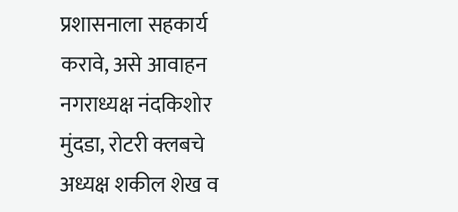प्रशासनाला सहकार्य करावे, असे आवाहन नगराध्यक्ष नंदकिशोर मुंदडा, रोटरी क्लबचे अध्यक्ष शकील शेख व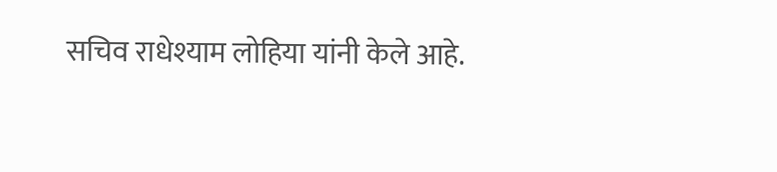सचिव राधेश्याम लोहिया यांनी केले आहे.